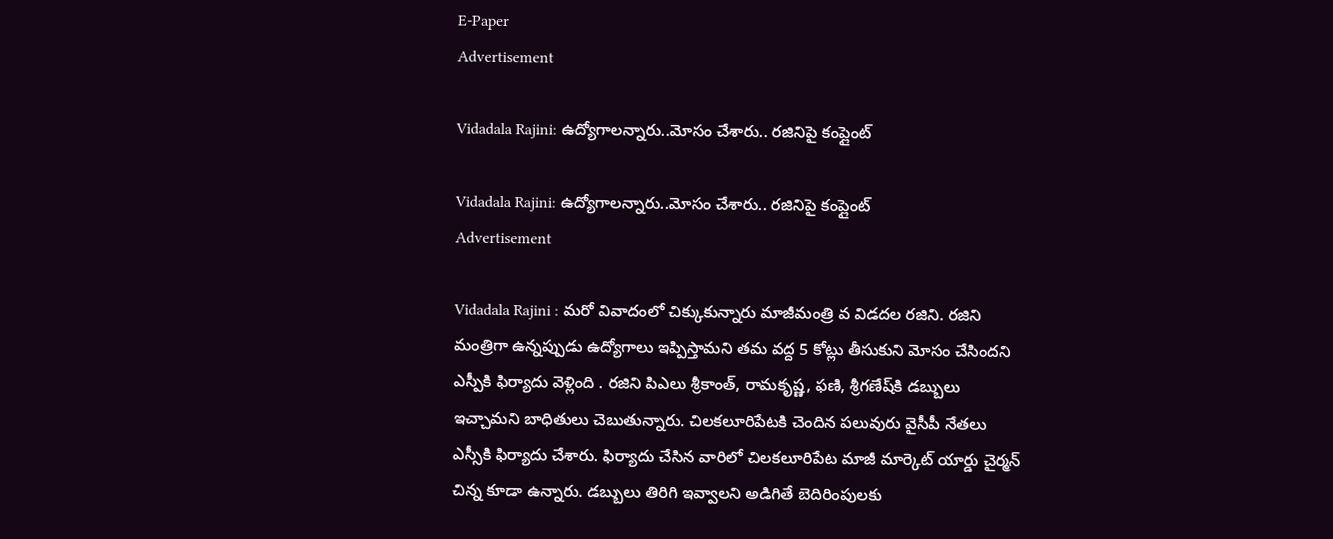E-Paper
Advertisement

Vidadala Rajini: ఉద్యోగాలన్నారు..మోసం చేశారు.. రజినిపై కంప్లైంట్‌

Vidadala Rajini: ఉద్యోగాలన్నారు..మోసం చేశారు.. రజినిపై కంప్లైంట్‌
Advertisement

Vidadala Rajini : మరో వివాదంలో చిక్కుకున్నారు మాజీమంత్రి వ విడదల రజిని. రజిని మంత్రిగా ఉన్నప్పుడు ఉద్యోగాలు ఇప్పిస్తామని తమ వద్ద 5 కోట్లు తీసుకుని మోసం చేసిందని ఎస్పీకి ఫిర్యాదు వెళ్లింది . రజిని పిఎలు శ్రీకాంత్, రామకృష్ణ, ఫణి, శ్రీగణేష్‌కి డబ్బులు ఇచ్చామని బాధితులు చెబుతున్నారు. చిలకలూరిపేటకి చెందిన పలువురు వైసీపీ నేతలు ఎస్సీకి ఫిర్యాదు చేశారు. ఫిర్యాదు చేసిన వారిలో చిలకలూరిపేట మాజీ మార్కెట్ యార్డు చైర్మన్ చిన్న కూడా ఉన్నారు. డబ్బులు తిరిగి ఇవ్వాలని అడిగితే బెదిరింపులకు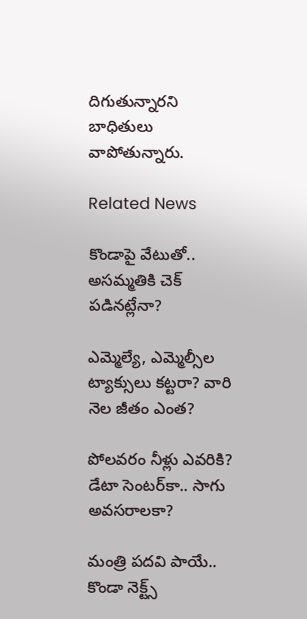దిగుతున్నారని బాధితులు వాపోతున్నారు.

Related News

కొండాపై వేటుతో.. అసమ్మతికి చెక్ పడినట్లేనా?

ఎమ్మెల్యే, ఎమ్మెల్సీల ట్యాక్సులు కట్టరా? వారి నెల జీతం ఎంత?

పోలవరం నీళ్లు ఎవరికి? డేటా సెంటర్‌కా.. సాగు అవసరాలకా?

మంత్రి పదవి పాయే.. కొండా నెక్ట్స్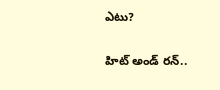ఎటు?

హిట్ అండ్ రన్..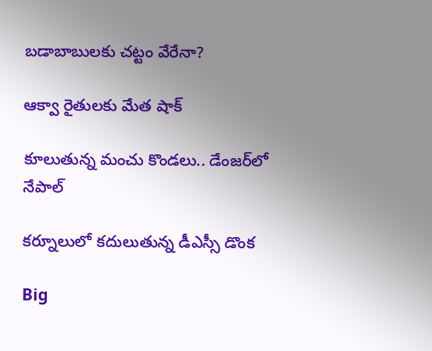బడాబాబులకు చట్టం వేరేనా?

ఆక్వా రైతులకు మేత షాక్

కూలుతున్న మంచు కొండలు.. డేంజర్‌‌లో నేపాల్

కర్నూలులో కదులుతున్న డీఎస్సీ డొంక

Big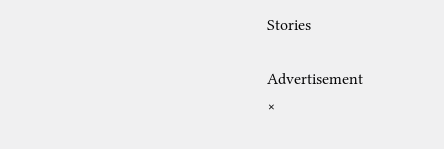Stories

Advertisement
×